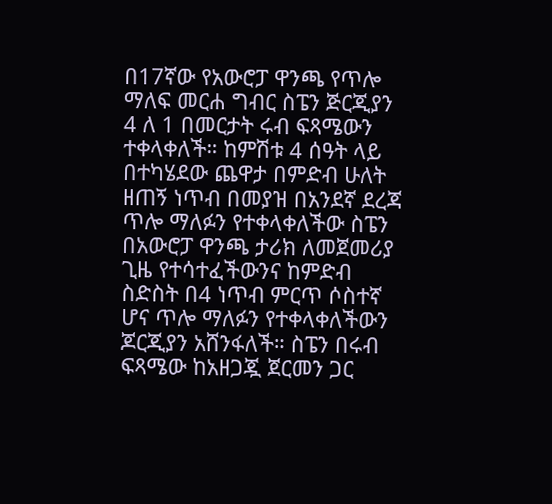በ17ኛው የአውሮፓ ዋንጫ የጥሎ ማለፍ መርሐ ግብር ስፔን ጅርጂያን 4 ለ 1 በመርታት ሩብ ፍጻሜውን ተቀላቀለች። ከምሽቱ 4 ሰዓት ላይ በተካሄደው ጨዋታ በምድብ ሁለት ዘጠኝ ነጥብ በመያዝ በአንደኛ ደረጃ ጥሎ ማለፉን የተቀላቀለችው ስፔን በአውሮፓ ዋንጫ ታሪክ ለመጀመሪያ ጊዜ የተሳተፈችውንና ከምድብ ስድስት በ4 ነጥብ ምርጥ ሶስተኛ ሆና ጥሎ ማለፉን የተቀላቀለችውን ጆርጂያን አሸንፋለች። ስፔን በሩብ ፍጻሜው ከአዘጋጇ ጀርመን ጋር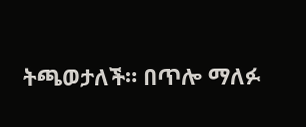ትጫወታለች። በጥሎ ማለፉ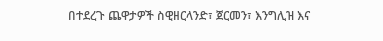በተደረጉ ጨዋታዎች ስዊዘርላንድ፣ ጀርመን፣ እንግሊዝ እና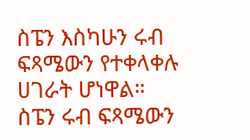ስፔን እስካሁን ሩብ ፍጻሜውን የተቀላቀሉ ሀገራት ሆነዋል።
ስፔን ሩብ ፍጻሜውን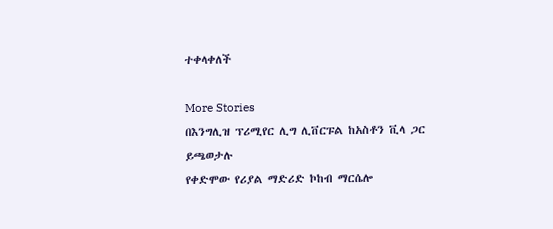ተቀላቀለች

More Stories
በእንግሊዝ ፕሪሚየር ሊግ ሊቨርፑል ከአስቶን ቪላ ጋር ይጫወታሉ
የቀድሞው የሪያል ማድሪድ ኮከብ ማርሴሎ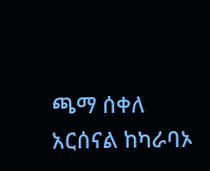ጫማ ሰቀለ
አርሰናል ከካራባኦ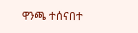ዋንጫ ተሰናበተ